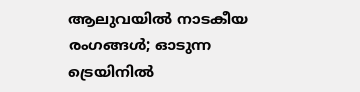ആലുവയിൽ നാടകീയ രംഗങ്ങൾ; ഓടുന്ന ട്രെയിനിൽ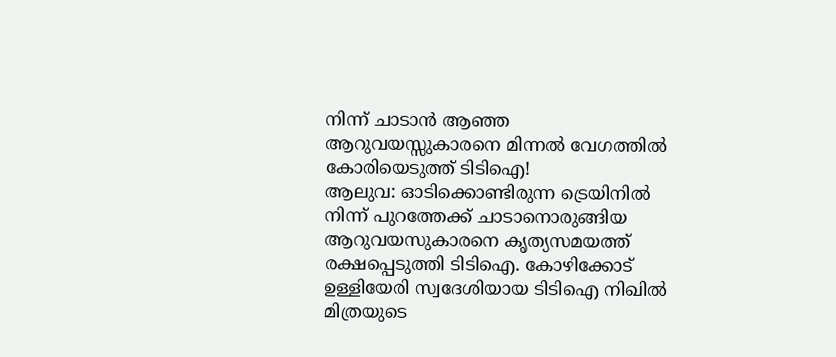നിന്ന് ചാടാൻ ആഞ്ഞ ആറുവയസ്സുകാരനെ മിന്നൽ വേഗത്തിൽ കോരിയെടുത്ത് ടിടിഐ!
ആലുവ: ഓടിക്കൊണ്ടിരുന്ന ട്രെയിനിൽ നിന്ന് പുറത്തേക്ക് ചാടാനൊരുങ്ങിയ ആറുവയസുകാരനെ കൃത്യസമയത്ത് രക്ഷപ്പെടുത്തി ടിടിഐ. കോഴിക്കോട് ഉള്ളിയേരി സ്വദേശിയായ ടിടിഐ നിഖിൽ മിത്രയുടെ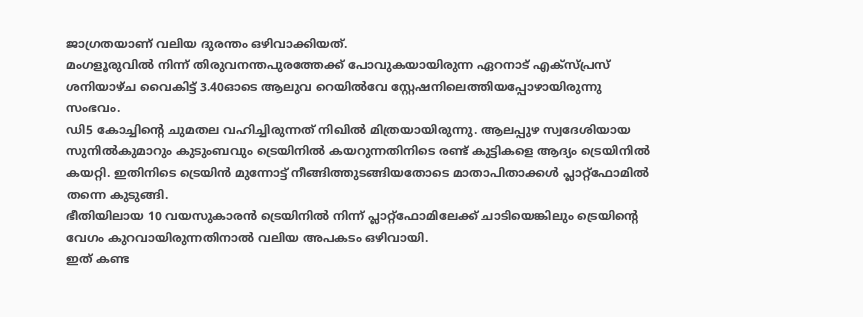ജാഗ്രതയാണ് വലിയ ദുരന്തം ഒഴിവാക്കിയത്.
മംഗളൂരുവിൽ നിന്ന് തിരുവനന്തപുരത്തേക്ക് പോവുകയായിരുന്ന ഏറനാട് എക്സ്പ്രസ് ശനിയാഴ്ച വൈകിട്ട് 3.40ഓടെ ആലുവ റെയിൽവേ സ്റ്റേഷനിലെത്തിയപ്പോഴായിരുന്നു സംഭവം.
ഡി5 കോച്ചിന്റെ ചുമതല വഹിച്ചിരുന്നത് നിഖിൽ മിത്രയായിരുന്നു. ആലപ്പുഴ സ്വദേശിയായ സുനിൽകുമാറും കുടുംബവും ട്രെയിനിൽ കയറുന്നതിനിടെ രണ്ട് കുട്ടികളെ ആദ്യം ട്രെയിനിൽ കയറ്റി. ഇതിനിടെ ട്രെയിൻ മുന്നോട്ട് നീങ്ങിത്തുടങ്ങിയതോടെ മാതാപിതാക്കൾ പ്ലാറ്റ്ഫോമിൽ തന്നെ കുടുങ്ങി.
ഭീതിയിലായ 10 വയസുകാരൻ ട്രെയിനിൽ നിന്ന് പ്ലാറ്റ്ഫോമിലേക്ക് ചാടിയെങ്കിലും ട്രെയിന്റെ വേഗം കുറവായിരുന്നതിനാൽ വലിയ അപകടം ഒഴിവായി.
ഇത് കണ്ട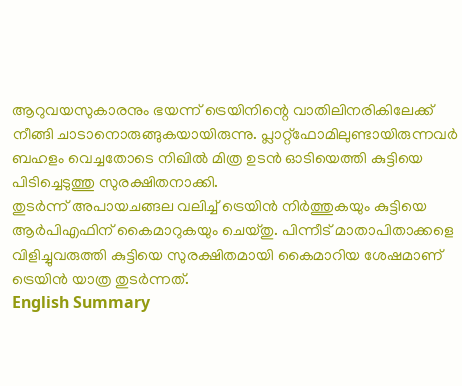ആറുവയസുകാരനും ഭയന്ന് ട്രെയിനിന്റെ വാതിലിനരികിലേക്ക് നീങ്ങി ചാടാനൊരുങ്ങുകയായിരുന്നു. പ്ലാറ്റ്ഫോമിലുണ്ടായിരുന്നവർ ബഹളം വെച്ചതോടെ നിഖിൽ മിത്ര ഉടൻ ഓടിയെത്തി കുട്ടിയെ പിടിച്ചെടുത്തു സുരക്ഷിതനാക്കി.
തുടർന്ന് അപായചങ്ങല വലിച്ച് ട്രെയിൻ നിർത്തുകയും കുട്ടിയെ ആർപിഎഫിന് കൈമാറുകയും ചെയ്തു. പിന്നീട് മാതാപിതാക്കളെ വിളിച്ചുവരുത്തി കുട്ടിയെ സുരക്ഷിതമായി കൈമാറിയ ശേഷമാണ് ട്രെയിൻ യാത്ര തുടർന്നത്.
English Summary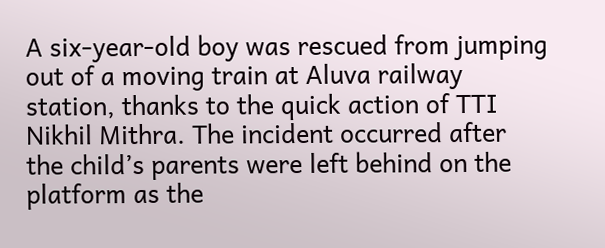A six-year-old boy was rescued from jumping out of a moving train at Aluva railway station, thanks to the quick action of TTI Nikhil Mithra. The incident occurred after the child’s parents were left behind on the platform as the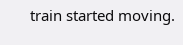train started moving.